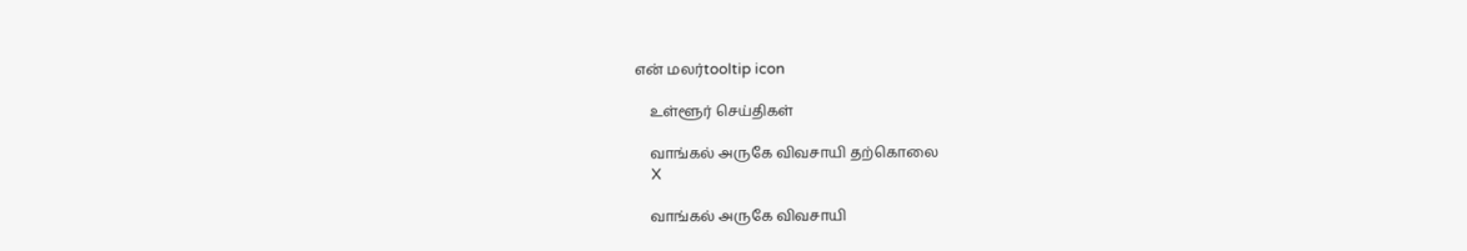என் மலர்tooltip icon

    உள்ளூர் செய்திகள்

    வாங்கல் அருகே விவசாயி தற்கொலை
    X

    வாங்கல் அருகே விவசாயி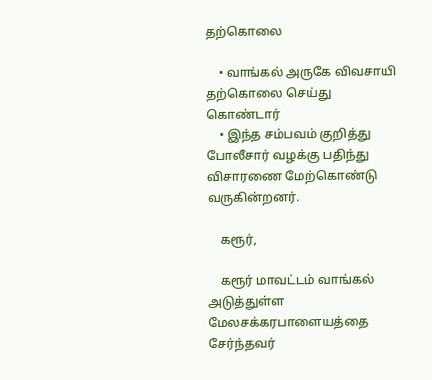தற்கொலை

    • வாங்கல் அருகே விவசாயி தற்கொலை செய்து கொண்டார்
    • இந்த சம்பவம் குறித்து போலீசார் வழக்கு பதிந்து விசாரணை மேற்கொண்டு வருகின்றனர்.

    கரூர்,

    கரூர் மாவட்டம் வாங்கல் அடுத்துள்ள மேலசக்கரபாளையத்தை சேர்ந்தவர்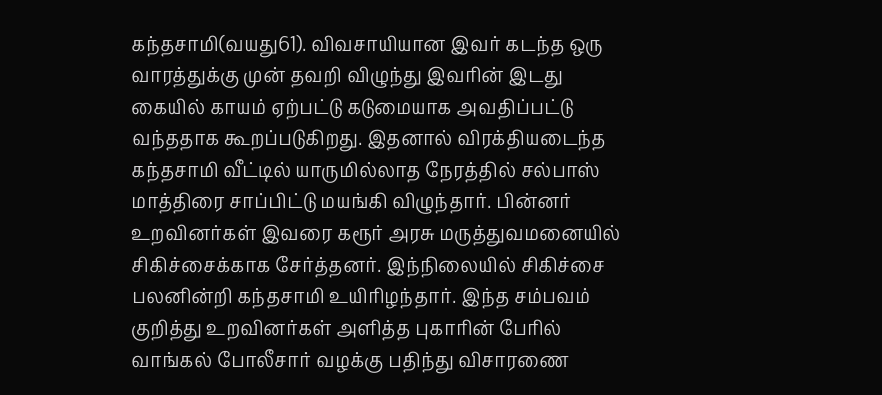கந்தசாமி(வயது61). விவசாயியான இவர் கடந்த ஒரு வாரத்துக்கு முன் தவறி விழுந்து இவரின் இடது கையில் காயம் ஏற்பட்டு கடுமையாக அவதிப்பட்டு வந்ததாக கூறப்படுகிறது. இதனால் விரக்தியடைந்த கந்தசாமி வீட்டில் யாருமில்லாத நேரத்தில் சல்பாஸ் மாத்திரை சாப்பிட்டு மயங்கி விழுந்தார். பின்னர் உறவினர்கள் இவரை கரூர் அரசு மருத்துவமனையில் சிகிச்சைக்காக சேர்த்தனர். இந்நிலையில் சிகிச்சை பலனின்றி கந்தசாமி உயிரிழந்தார். இந்த சம்பவம் குறித்து உறவினர்கள் அளித்த புகாரின் பேரில் வாங்கல் போலீசார் வழக்கு பதிந்து விசாரணை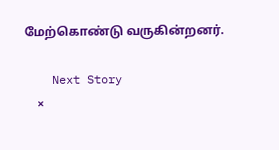மேற்கொண்டு வருகின்றனர்.

    Next Story
    ×